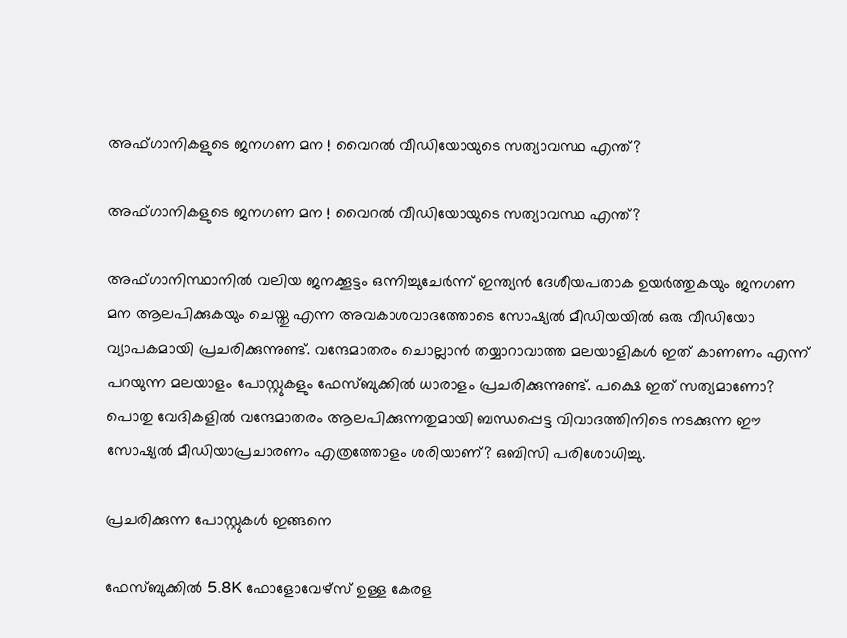അഫ്‌ഗാനികളുടെ ജനഗണ മന ! വൈറല്‍ വീഡിയോയുടെ സത്യാവസ്ഥ എന്ത്?

അഫ്‌ഗാനികളുടെ ജനഗണ മന ! വൈറല്‍ വീഡിയോയുടെ സത്യാവസ്ഥ എന്ത്?

അഫ്ഗാനിസ്ഥാനിൽ വലിയ ജനക്കൂട്ടം ഒന്നിച്ചുചേർന്ന് ഇന്ത്യൻ ദേശീയപതാക ഉയർത്തുകയും ജനഗണ മന ആലപിക്കുകയും ചെയ്തു എന്ന അവകാശവാദത്തോടെ സോഷ്യൽ മീഡിയയിൽ ഒരു വീഡിയോ വ്യാപകമായി പ്രചരിക്കുന്നുണ്ട്. വന്ദേമാതരം ചൊല്ലാന്‍ തയ്യാറാവാത്ത മലയാളികള്‍ ഇത് കാണണം എന്ന് പറയുന്ന മലയാളം പോസ്റ്റുകളും ഫേസ്ബുക്കില്‍ ധാരാളം പ്രചരിക്കുന്നുണ്ട്. പക്ഷെ ഇത് സത്യമാണോ? പൊതു വേദികളില്‍ വന്ദേമാതരം ആലപിക്കുന്നതുമായി ബന്ധപ്പെട്ട വിവാദ‍ത്തിനിടെ നടക്കുന്ന ഈ സോഷ്യല്‍ മീഡിയാപ്രചാരണം എത്രത്തോളം ശരിയാണ്? ഒബിസി പരിശോധിച്ചു.

പ്രചരിക്കുന്ന പോസ്റ്റുകള്‍ ഇങ്ങനെ

ഫേസ്ബുക്കില്‍ 5.8K ഫോളോവേഴ്സ് ഉള്ള കേരള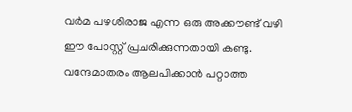വര്‍മ പഴശിരാജ എന്ന ഒരു അക്കൗണ്ട് വഴി ഈ പോസ്റ്റ്‌ പ്രചരിക്കുന്നതായി കണ്ടു. വന്ദേമാതരം ആലപിക്കാന്‍ പറ്റാത്ത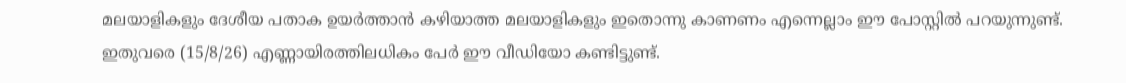മലയാളികളും ദേശീയ പതാക ഉയര്‍ത്താൻ കഴിയാത്ത മലയാളികളും ഇതൊന്നു കാണണം എന്നെല്ലാം ഈ പോസ്റ്റിൽ പറയുന്നുണ്ട്. ഇതുവരെ (15/8/26) എണ്ണായിരത്തിലധികം പേര്‍ ഈ വീഡിയോ കണ്ടിട്ടുണ്ട്.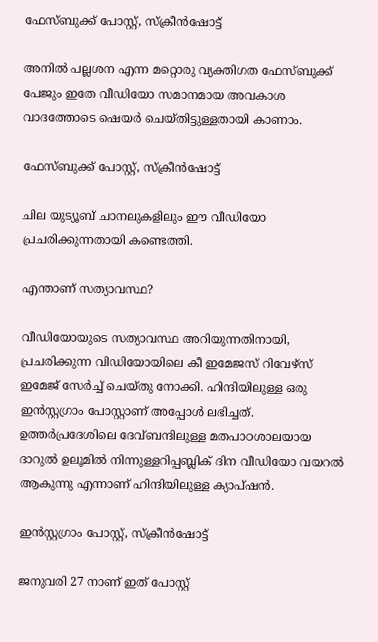ഫേസ്ബുക്ക് പോസ്റ്റ്‌, സ്ക്രീന്‍ഷോട്ട്

അനില്‍ പല്ലശന എന്ന മറ്റൊരു വ്യക്തിഗത ഫേസ്ബുക്ക് പേജും ഇതേ വീഡിയോ സമാനമായ അവകാശ വാദത്തോടെ ഷെയര്‍ ചെയ്തിട്ടുള്ളതായി കാണാം.

ഫേസ്ബുക്ക് പോസ്റ്റ്‌, സ്ക്രീന്‍ഷോട്ട്

ചില യുട്യൂബ് ചാനലുകളിലും ഈ വീഡിയോ പ്രചരിക്കുന്നതായി കണ്ടെത്തി.

എന്താണ് സത്യാവസ്ഥ?

വീഡിയോയുടെ സത്യാവസ്ഥ അറിയുന്നതിനായി, പ്രചരിക്കുന്ന വിഡിയോയിലെ കീ ഇമേജസ് റിവേഴ്സ് ഇമേജ് സേര്‍ച്ച്‌ ചെയ്തു നോക്കി. ഹിന്ദിയിലുള്ള ഒരു ഇന്‍സ്റ്റഗ്രാം പോസ്റ്റാണ് അപ്പോള്‍ ലഭിച്ചത്. ഉത്തർപ്രദേശിലെ ദേവ്ബന്ദിലുള്ള മതപാഠശാലയായ ദാറുൽ ഉലൂമിൽ നിന്നുള്ളറിപ്പബ്ലിക് ദിന വീഡിയോ വയറൽ ആകുന്നു എന്നാണ് ഹിന്ദിയിലുള്ള ക്യാപ്ഷന്‍.

ഇന്‍സ്റ്റഗ്രാം പോസ്റ്റ്‌, സ്ക്രീന്‍ഷോട്ട്

ജനുവരി 27 നാണ് ഇത് പോസ്റ്റ്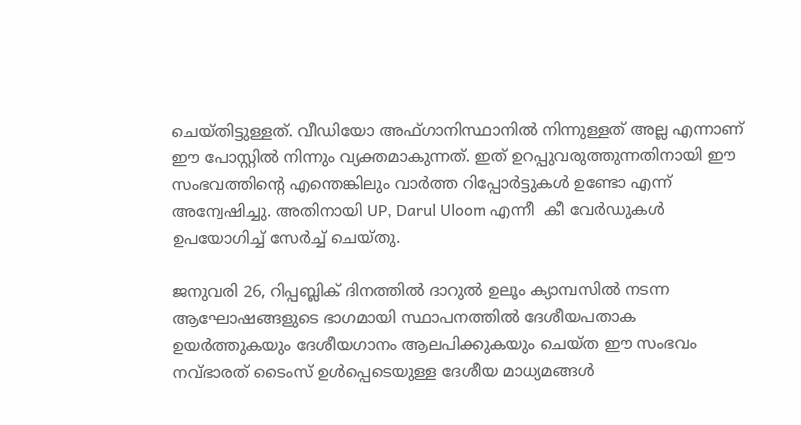ചെയ്തിട്ടുള്ളത്. വീഡിയോ അഫ്ഗാനിസ്ഥാനില്‍ നിന്നുള്ളത് അല്ല എന്നാണ് ഈ പോസ്റ്റില്‍ നിന്നും വ്യക്തമാകുന്നത്. ഇത് ഉറപ്പുവരുത്തുന്നതിനായി ഈ സംഭവത്തിന്റെ എന്തെങ്കിലും വാര്‍ത്ത റിപ്പോര്‍ട്ടുകള്‍ ഉണ്ടോ എന്ന് അന്വേഷിച്ചു. അതിനായി UP, Darul Uloom എന്നീ  കീ വേര്‍ഡുകള്‍ ഉപയോഗിച്ച് സേര്‍ച്ച്‌ ചെയ്തു.

ജനുവരി 26, റിപ്പബ്ലിക് ദിനത്തിൽ ദാറുൽ ഉലൂം ക്യാമ്പസിൽ നടന്ന ആഘോഷങ്ങളുടെ ഭാഗമായി സ്ഥാപനത്തില്‍ ദേശീയപതാക ഉയർത്തുകയും ദേശീയഗാനം ആലപിക്കുകയും ചെയ്ത ഈ സംഭവം നവ്ഭാരത് ടൈംസ് ഉൾപ്പെടെയുള്ള ദേശീയ മാധ്യമങ്ങൾ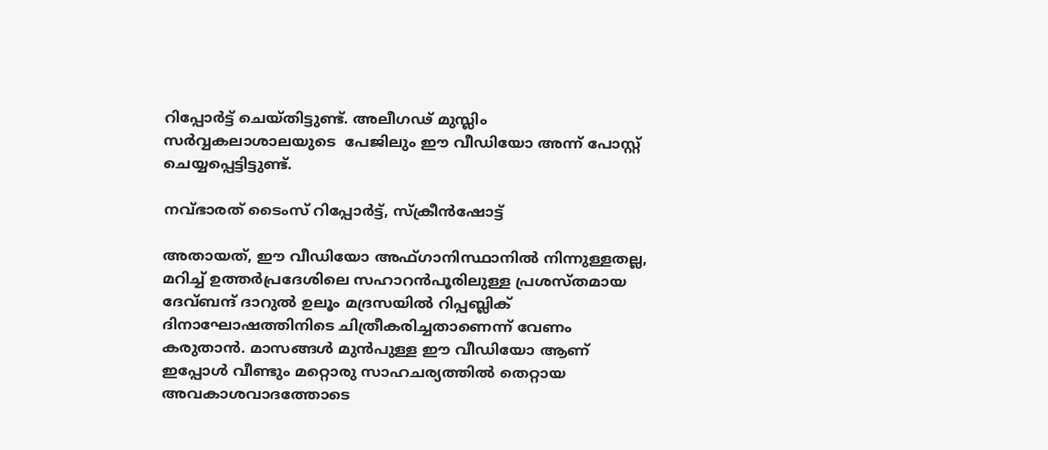റിപ്പോർട്ട് ചെയ്തിട്ടുണ്ട്. അലീഗഢ് മുസ്ലിം സർവ്വകലാശാലയുടെ  പേജിലും ഈ വീഡിയോ അന്ന് പോസ്റ്റ് ചെയ്യപ്പെട്ടിട്ടുണ്ട്.

നവ്ഭാരത് ടൈംസ് റിപ്പോർട്ട്, സ്ക്രീന്‍ഷോട്ട്

അതായത്, ഈ വീഡിയോ അഫ്ഗാനിസ്ഥാനിൽ നിന്നുള്ളതല്ല, മറിച്ച് ഉത്തർപ്രദേശിലെ സഹാറൻപൂരിലുള്ള പ്രശസ്തമായ ദേവ്ബന്ദ് ദാറുൽ ഉലൂം മദ്രസയിൽ റിപ്പബ്ലിക് ദിനാഘോഷത്തിനിടെ ചിത്രീകരിച്ചതാണെന്ന് വേണം കരുതാൻ. മാസങ്ങള്‍ മുന്‍പുള്ള ഈ വീഡിയോ ആണ് ഇപ്പോള്‍ വീണ്ടും മറ്റൊരു സാഹചര്യത്തില്‍ തെറ്റായ അവകാശവാദത്തോടെ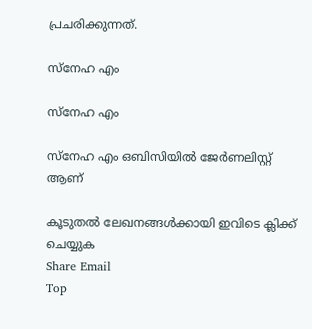പ്രചരിക്കുന്നത്.

സ്നേഹ എം

സ്നേഹ എം

സ്നേഹ എം ഒബിസിയില്‍ ജേർണലിസ്റ്റ് ആണ്

കൂടുതൽ ലേഖനങ്ങൾക്കായി ഇവിടെ ക്ലിക്ക് ചെയ്യുക
Share Email
Top